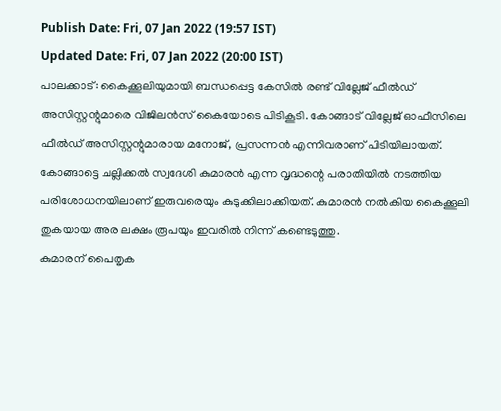Publish Date: Fri, 07 Jan 2022 (19:57 IST)
Updated Date: Fri, 07 Jan 2022 (20:00 IST)
പാലക്കാട്: കൈക്കൂലിയുമായി ബന്ധപ്പെട്ട കേസിൽ രണ്ട് വില്ലേജ് ഫീൽഡ് അസിസ്റ്റന്റുമാരെ വിജിലൻസ് കൈയോടെ പിടികൂടി. കോങ്ങാട് വില്ലേജ് ഓഫീസിലെ ഫീൽഡ് അസിസ്റ്റന്റുമാരായ മനോജ്, പ്രസന്നൻ എന്നിവരാണ് പിടിയിലായത്.
കോങ്ങാട്ടെ ചല്ലിക്കൽ സ്വദേശി കുമാരൻ എന്ന വൃദ്ധന്റെ പരാതിയിൽ നടത്തിയ പരിശോധനയിലാണ് ഇരുവരെയും കുടുക്കിലാക്കിയത്. കുമാരൻ നൽകിയ കൈക്കൂലി തുകയായ അര ലക്ഷം രൂപയും ഇവരിൽ നിന്ന് കണ്ടെടുത്തു.
കുമാരന് പൈതൃക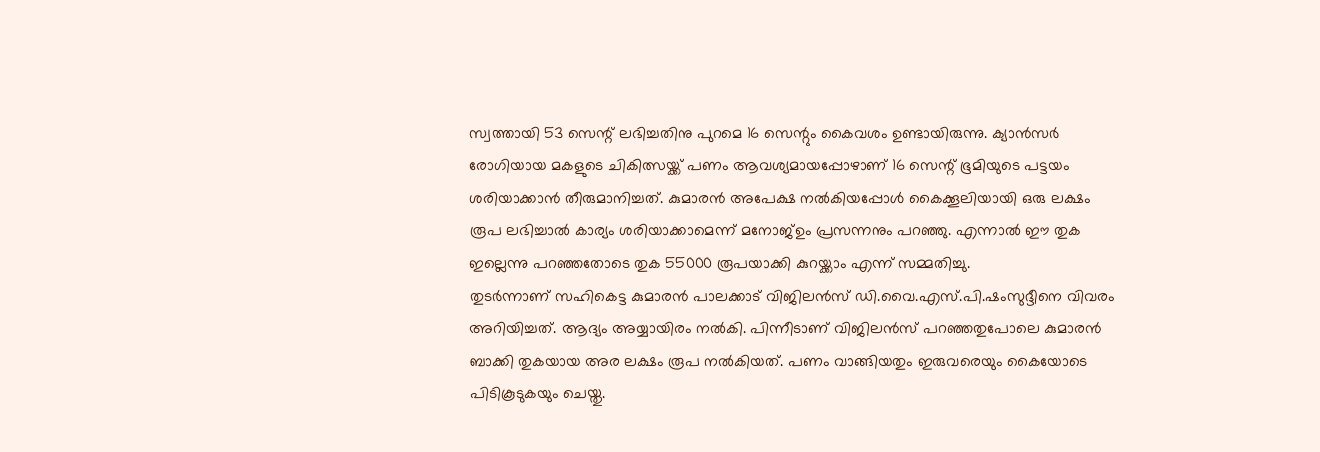സ്വത്തായി 53 സെന്റ് ലഭിച്ചതിനു പുറമെ 16 സെന്റും കൈവശം ഉണ്ടായിരുന്നു. ക്യാൻസർ രോഗിയായ മകളുടെ ചികിത്സയ്ക്ക് പണം ആവശ്യമായപ്പോഴാണ് 16 സെന്റ് ഭൂമിയുടെ പട്ടയം ശരിയാക്കാൻ തീരുമാനിച്ചത്. കുമാരൻ അപേക്ഷ നൽകിയപ്പോൾ കൈക്കൂലിയായി ഒരു ലക്ഷം രൂപ ലഭിച്ചാൽ കാര്യം ശരിയാക്കാമെന്ന് മനോജ്ഉം പ്രസന്നനും പറഞ്ഞു. എന്നാൽ ഈ തുക ഇല്ലെന്നു പറഞ്ഞതോടെ തുക 55000 രൂപയാക്കി കുറയ്ക്കാം എന്ന് സമ്മതിച്ചു.
തുടർന്നാണ് സഹികെട്ട കുമാരൻ പാലക്കാട് വിജിലൻസ് ഡി.വൈ.എസ്.പി.ഷംസുദ്ദീനെ വിവരം അറിയിച്ചത്. ആദ്യം അയ്യായിരം നൽകി. പിന്നീടാണ് വിജിലൻസ് പറഞ്ഞതുപോലെ കുമാരൻ ബാക്കി തുകയായ അര ലക്ഷം രൂപ നൽകിയത്. പണം വാങ്ങിയതും ഇരുവരെയും കൈയോടെ പിടികൂടുകയും ചെയ്തു.